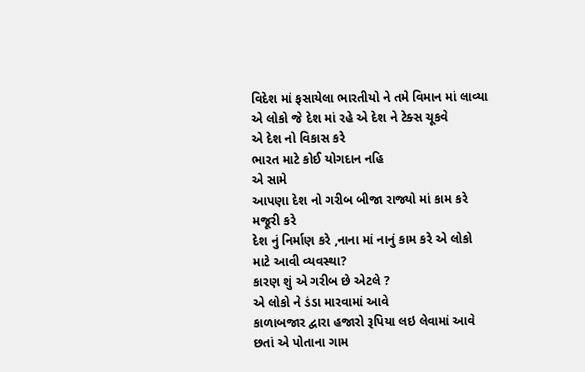વિદેશ માં ફસાયેલા ભારતીયો ને તમે વિમાન માં લાવ્યા
એ લોકો જે દેશ માં રહે એ દેશ ને ટેક્સ ચૂકવે
એ દેશ નો વિકાસ કરે
ભારત માટે કોઈ યોગદાન નહિ
એ સામે
આપણા દેશ નો ગરીબ બીજા રાજ્યો માં કામ કરે મજૂરી કરે
દેશ નું નિર્માણ કરે ,નાના માં નાનું કામ કરે એ લોકો માટે આવી વ્યવસ્થા?
કારણ શું એ ગરીબ છે એટલે ?
એ લોકો ને ડંડા મારવામાં આવે
કાળાબજાર દ્વારા હજારો રૂપિયા લઇ લેવામાં આવે
છતાં એ પોતાના ગામ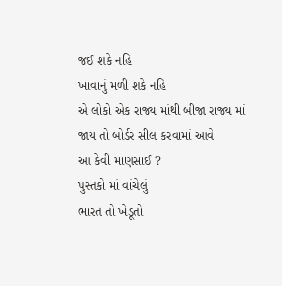જઈ શકે નહિ
ખાવાનું મળી શકે નહિ
એ લોકો એક રાજ્ય માંથી બીજા રાજ્ય માં જાય તો બોર્ડર સીલ કરવામાં આવે
આ કેવી માણસાઈ ?
પુસ્તકો માં વાંચેલું
ભારત તો ખેડૂતો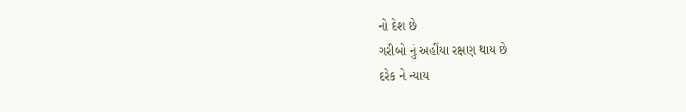નો દેશ છે
ગરીબો નું અહીંયા રક્ષણ થાય છે
દરેક ને ન્યાય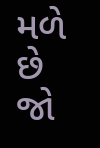મળે છે
જો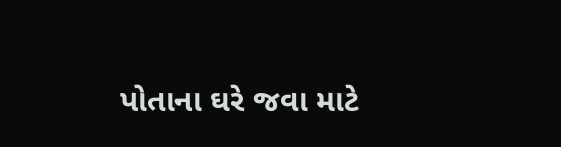પોતાના ઘરે જવા માટે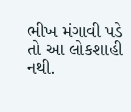ભીખ મંગાવી પડે તો આ લોકશાહી નથી.